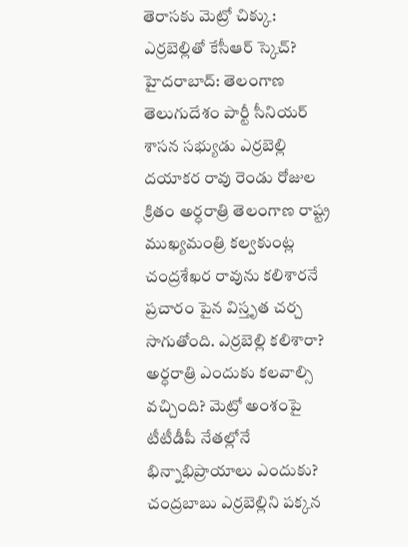తెరాసకు మెట్రో చిక్కు: ఎర్రబెల్లితో కేసీఆర్ స్కెచ్?
హైదరాబాద్: తెలంగాణ తెలుగుదేశం పార్టీ సీనియర్ శాసన సభ్యుడు ఎర్రబెల్లి దయాకర రావు రెండు రోజుల క్రితం అర్ధరాత్రి తెలంగాణ రాష్ట్ర ముఖ్యమంత్రి కల్వకుంట్ల చంద్రశేఖర రావును కలిశారనే ప్రచారం పైన విస్తృత చర్చ సాగుతోంది. ఎర్రబెల్లి కలిశారా? అర్ధరాత్రి ఎందుకు కలవాల్సి వచ్చింది? మెట్రో అంశంపై టీటీడీపీ నేతల్లోనే భిన్నాభిప్రాయాలు ఎందుకు? చంద్రబాబు ఎర్రబెల్లిని పక్కన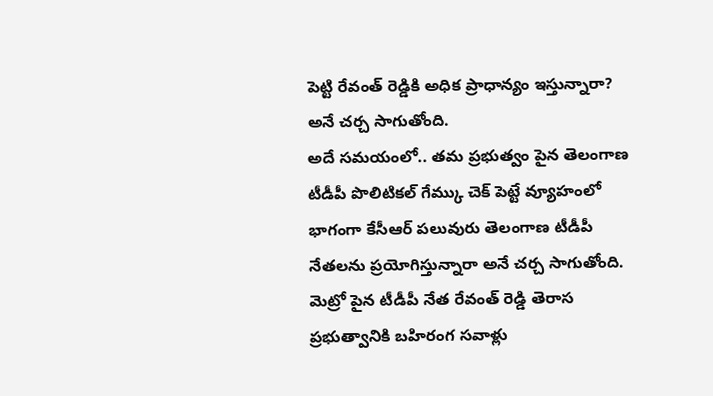పెట్టి రేవంత్ రెడ్డికి అధిక ప్రాధాన్యం ఇస్తున్నారా? అనే చర్చ సాగుతోంది.
అదే సమయంలో.. తమ ప్రభుత్వం పైన తెలంగాణ టీడీపీ పొలిటికల్ గేమ్కు చెక్ పెట్టే వ్యూహంలో భాగంగా కేసీఆర్ పలువురు తెలంగాణ టీడీపీ నేతలను ప్రయోగిస్తున్నారా అనే చర్చ సాగుతోంది. మెట్రో పైన టీడీపీ నేత రేవంత్ రెడ్డి తెరాస ప్రభుత్వానికి బహిరంగ సవాళ్లు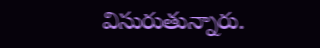విసురుతున్నారు.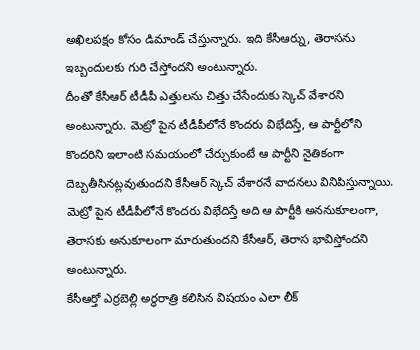అఖిలపక్షం కోసం డిమాండ్ చేస్తున్నారు. ఇది కేసీఆర్ను, తెరాసను ఇబ్బందులకు గురి చేస్తోందని అంటున్నారు.
దీంతో కేసీఆర్ టీడీపీ ఎత్తులను చిత్తు చేసేందుకు స్కెచ్ వేశారని అంటున్నారు. మెట్రో పైన టీడీపీలోనే కొందరు విభేదిస్తే, ఆ పార్టీలోని కొందరిని ఇలాంటి సమయంలో చేర్చుకుంటే ఆ పార్టీని నైతికంగా దెబ్బతీసినట్లవుతుందని కేసీఆర్ స్కెచ్ వేశారనే వాదనలు వినిపిస్తున్నాయి. మెట్రో పైన టీడీపీలోనే కొందరు విభేదిస్తే అది ఆ పార్టీకి అననుకూలంగా, తెరాసకు అనుకూలంగా మారుతుందని కేసీఆర్, తెరాస భావిస్తోందని అంటున్నారు.
కేసీఆర్తో ఎర్రబెల్లి అర్ధరాత్రి కలిసిన విషయం ఎలా లీక్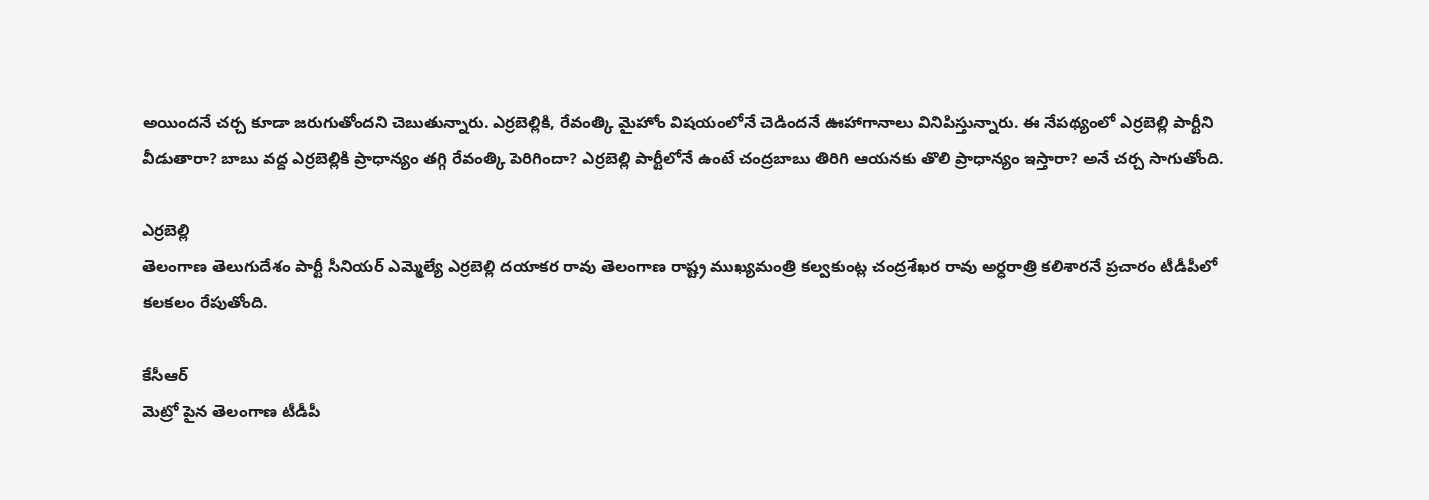అయిందనే చర్చ కూడా జరుగుతోందని చెబుతున్నారు. ఎర్రబెల్లికి, రేవంత్కి మైహోం విషయంలోనే చెడిందనే ఊహాగానాలు వినిపిస్తున్నారు. ఈ నేపథ్యంలో ఎర్రబెల్లి పార్టీని వీడుతారా? బాబు వద్ద ఎర్రబెల్లికి ప్రాధాన్యం తగ్గి రేవంత్కి పెరిగిందా? ఎర్రబెల్లి పార్టీలోనే ఉంటే చంద్రబాబు తిరిగి ఆయనకు తొలి ప్రాధాన్యం ఇస్తారా? అనే చర్చ సాగుతోంది.

ఎర్రబెల్లి
తెలంగాణ తెలుగుదేశం పార్టీ సీనియర్ ఎమ్మెల్యే ఎర్రబెల్లి దయాకర రావు తెలంగాణ రాష్ట్ర ముఖ్యమంత్రి కల్వకుంట్ల చంద్రశేఖర రావు అర్ధరాత్రి కలిశారనే ప్రచారం టీడీపీలో కలకలం రేపుతోంది.

కేసీఆర్
మెట్రో పైన తెలంగాణ టీడీపీ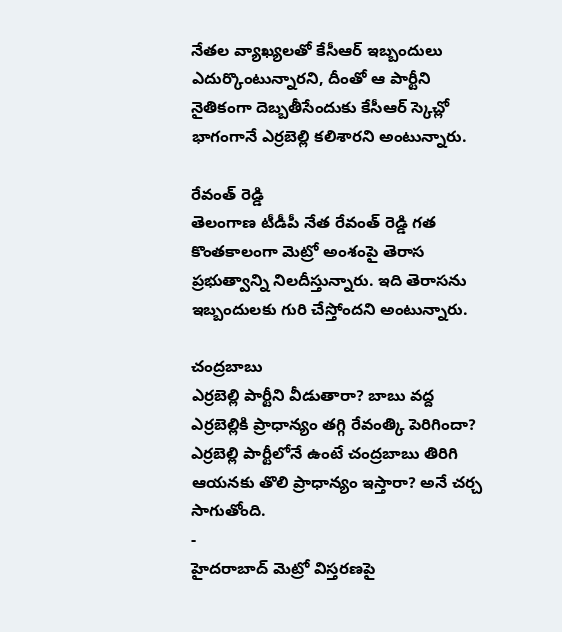నేతల వ్యాఖ్యలతో కేసీఆర్ ఇబ్బందులు ఎదుర్కొంటున్నారని, దీంతో ఆ పార్టీని నైతికంగా దెబ్బతీసేందుకు కేసీఆర్ స్కెచ్లో భాగంగానే ఎర్రబెల్లి కలిశారని అంటున్నారు.

రేవంత్ రెడ్డి
తెలంగాణ టీడీపీ నేత రేవంత్ రెడ్డి గత కొంతకాలంగా మెట్రో అంశంపై తెరాస ప్రభుత్వాన్ని నిలదీస్తున్నారు. ఇది తెరాసను ఇబ్బందులకు గురి చేస్తోందని అంటున్నారు.

చంద్రబాబు
ఎర్రబెల్లి పార్టీని వీడుతారా? బాబు వద్ద ఎర్రబెల్లికి ప్రాధాన్యం తగ్గి రేవంత్కి పెరిగిందా? ఎర్రబెల్లి పార్టీలోనే ఉంటే చంద్రబాబు తిరిగి ఆయనకు తొలి ప్రాధాన్యం ఇస్తారా? అనే చర్చ సాగుతోంది.
-
హైదరాబాద్ మెట్రో విస్తరణపై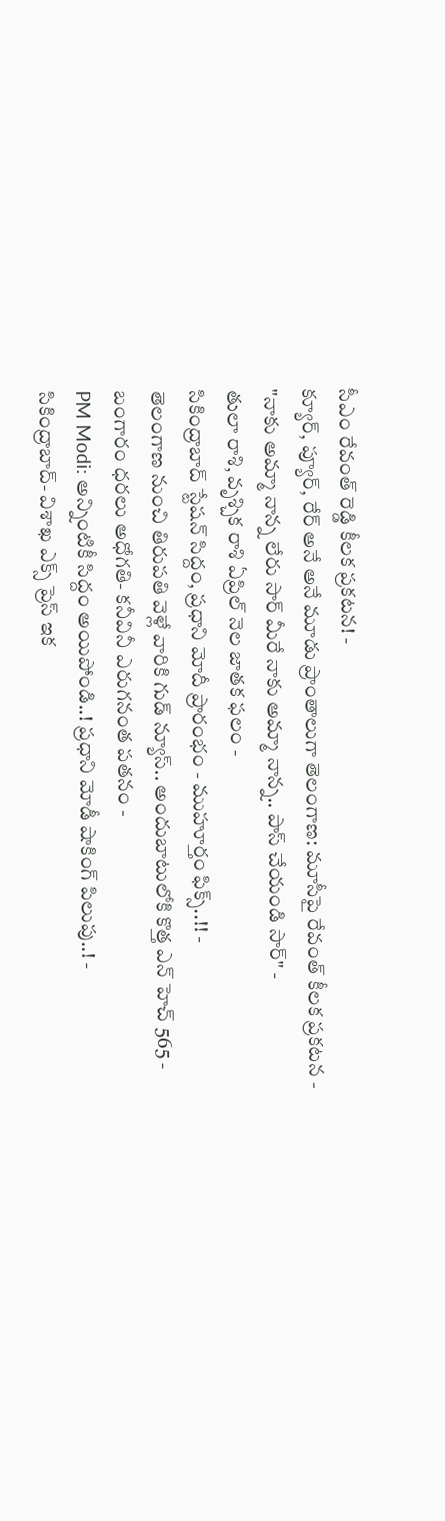సీఎం రేవంత్ రెడ్డి కీలక ప్రకటన! -
క్యూర్, ప్యూర్, రేర్ అనే అనే మూడు ప్రాంతాలుగా తెలంగాణ: మూసీపై రేవంత్ కీలక ప్రకటన -
"నాకు అమ్మా నాన్న లేరు సార్ మీరే నాకు అమ్మా నాన్న.. పాస్ చేయండి సార్" -
తులా రాశి, వృశ్చిక రాశి ఏప్రిల్ నెల జాతక ఫలం -
సికింద్రాబాద్ స్టేషన్ సిద్దం, ప్రధాని మోదీ ప్రారంభం - ముహూర్తం ఫిక్స్..!! -
తెలంగాణ నుంచి తిరుపతి వెళ్లే వారికి గుడ్ న్యూస్.. అందుబాటులోకి కొత్త ఎన్ హెచ్ 565 -
బంగారం ధరలు అధోగతి- కనీవినీ ఎరుగనంత పతనం -
PM Modi: అన్నింటికీ సిద్దం అయిపోండి..! ప్రధాని మోడీ షాకింగ్ పిలుపు..! -
సికింద్రాబాద్- విశాఖ ఎక్స్ ప్రెస్ ఇక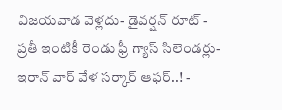విజయవాడ వెళ్లదు- డైవర్షన్ రూట్ -
ప్రతీ ఇంటికీ రెండు ఫ్రీ గ్యాస్ సిలెండర్లు-ఇరాన్ వార్ వేళ సర్కార్ ఆఫర్..! -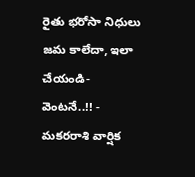రైతు భరోసా నిధులు జమ కాలేదా, ఇలా చేయండి- వెంటనే..!! -
మకరరాశి వార్షిక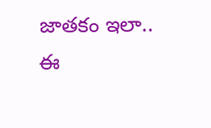జాతకం ఇలా.. ఈ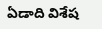ఏడాది విశేష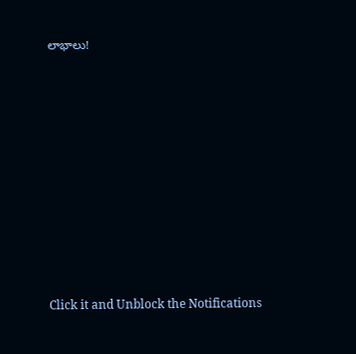లాభాలు!












Click it and Unblock the Notifications